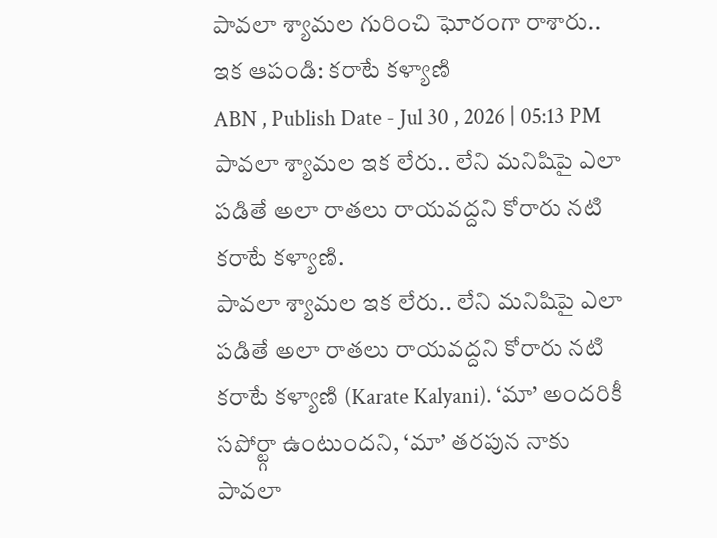పావలా శ్యామల గురించి ఘోరంగా రాశారు.. ఇక ఆపండి: కరాటే కళ్యాణి
ABN , Publish Date - Jul 30 , 2026 | 05:13 PM
పావలా శ్యామల ఇక లేరు.. లేని మనిషిపై ఎలా పడితే అలా రాతలు రాయవద్దని కోరారు నటి కరాటే కళ్యాణి.
పావలా శ్యామల ఇక లేరు.. లేని మనిషిపై ఎలా పడితే అలా రాతలు రాయవద్దని కోరారు నటి కరాటే కళ్యాణి (Karate Kalyani). ‘మా’ అందరికీ సపోర్ట్గా ఉంటుందని, ‘మా’ తరపున నాకు పావలా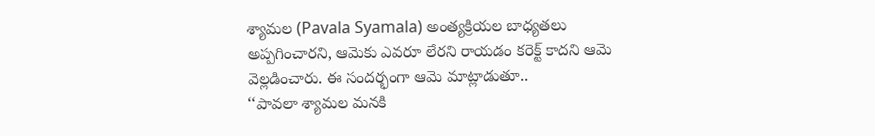శ్యామల (Pavala Syamala) అంత్యక్రియల బాధ్యతలు అప్పగించారని, ఆమెకు ఎవరూ లేరని రాయడం కరెక్ట్ కాదని ఆమె వెల్లడించారు. ఈ సందర్భంగా ఆమె మాట్లాడుతూ..
‘‘పావలా శ్యామల మనకి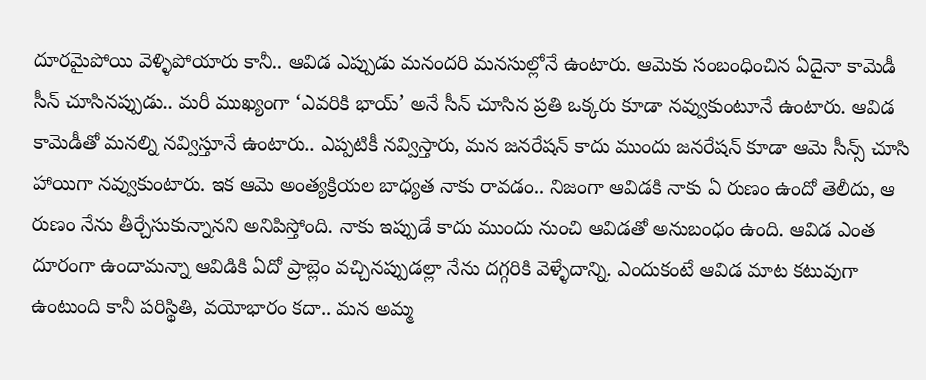దూరమైపోయి వెళ్ళిపోయారు కానీ.. ఆవిడ ఎప్పుడు మనందరి మనసుల్లోనే ఉంటారు. ఆమెకు సంబంధించిన ఏదైనా కామెడీ సీన్ చూసినప్పుడు.. మరీ ముఖ్యంగా ‘ఎవరికి భాయ్’ అనే సీన్ చూసిన ప్రతి ఒక్కరు కూడా నవ్వుకుంటూనే ఉంటారు. ఆవిడ కామెడీతో మనల్ని నవ్విస్తూనే ఉంటారు.. ఎప్పటికీ నవ్విస్తారు, మన జనరేషన్ కాదు ముందు జనరేషన్ కూడా ఆమె సీన్స్ చూసి హాయిగా నవ్వుకుంటారు. ఇక ఆమె అంత్యక్రియల బాధ్యత నాకు రావడం.. నిజంగా ఆవిడకి నాకు ఏ రుణం ఉందో తెలీదు, ఆ రుణం నేను తీర్చేసుకున్నానని అనిపిస్తోంది. నాకు ఇప్పుడే కాదు ముందు నుంచి ఆవిడతో అనుబంధం ఉంది. ఆవిడ ఎంత దూరంగా ఉందామన్నా ఆవిడికి ఏదో ప్రాబ్లెం వచ్చినప్పుడల్లా నేను దగ్గరికి వెళ్ళేదాన్ని. ఎందుకంటే ఆవిడ మాట కటువుగా ఉంటుంది కానీ పరిస్థితి, వయోభారం కదా.. మన అమ్మ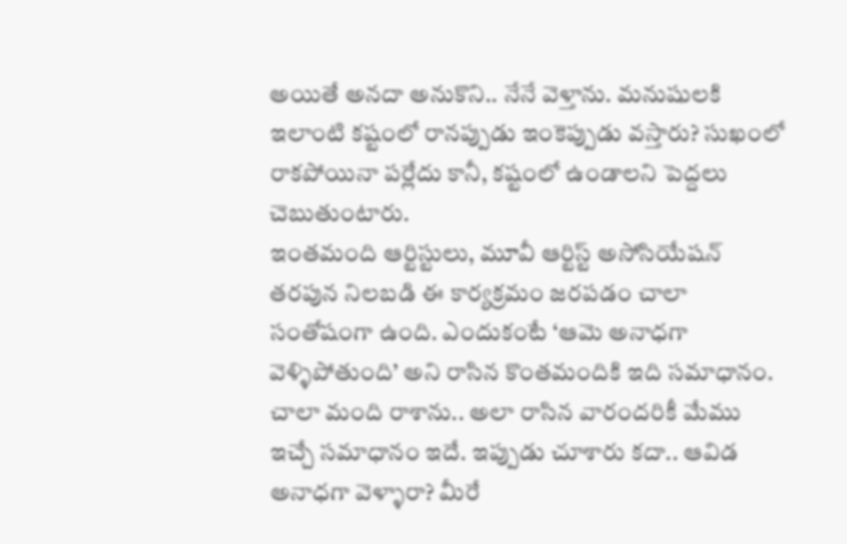అయితే అనదా అనుకొని.. నేనే వెళ్తాను. మనుషులకి ఇలాంటి కష్టంలో రానప్పుడు ఇంకెప్పుడు వస్తారు? సుఖంలో రాకపోయినా పర్లేదు కానీ, కష్టంలో ఉండాలని పెద్దలు చెబుతుంటారు.
ఇంతమంది ఆర్టిస్టులు, మూవీ ఆర్టిస్ట్ అసోసియేషన్ తరపున నిలబడి ఈ కార్యక్రమం జరపడం చాలా సంతోషంగా ఉంది. ఎందుకంటే ‘ఆమె అనాధగా వెళ్ళిపోతుంది’ అని రాసిన కొంతమందికి ఇది సమాధానం. చాలా మంది రాశాను.. అలా రాసిన వారందరికీ మేము ఇచ్చే సమాధానం ఇదే. ఇప్పుడు చూశారు కదా.. ఆవిడ అనాధగా వెళ్ళారా? మీరే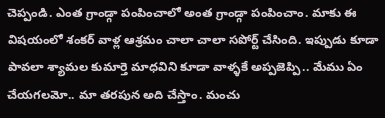చెప్పండి. ఎంత గ్రాండ్గా పంపించాలో అంత గ్రాండ్గా పంపించాం. మాకు ఈ విషయంలో శంకర్ వాళ్ల ఆశ్రమం చాలా చాలా సపోర్ట్ చేసింది. ఇప్పుడు కూడా పావలా శ్యామల కుమార్తె మాధవిని కూడా వాళ్ళకే అప్పజెప్పి.. మేము ఏం చేయగలమో.. మా తరపున అది చేస్తాం. మంచు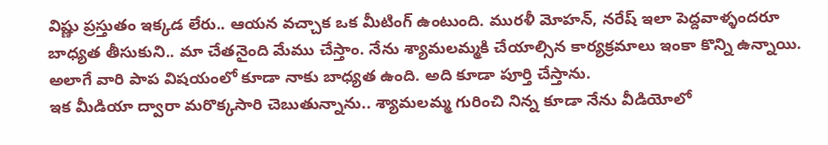విష్ణు ప్రస్తుతం ఇక్కడ లేరు.. ఆయన వచ్చాక ఒక మీటింగ్ ఉంటుంది. మురళీ మోహన్, నరేష్ ఇలా పెద్దవాళ్ళందరూ బాధ్యత తీసుకుని.. మా చేతనైంది మేము చేస్తాం. నేను శ్యామలమ్మకి చేయాల్సిన కార్యక్రమాలు ఇంకా కొన్ని ఉన్నాయి. అలాగే వారి పాప విషయంలో కూడా నాకు బాధ్యత ఉంది. అది కూడా పూర్తి చేస్తాను.
ఇక మీడియా ద్వారా మరొక్కసారి చెబుతున్నాను.. శ్యామలమ్మ గురించి నిన్న కూడా నేను వీడియోలో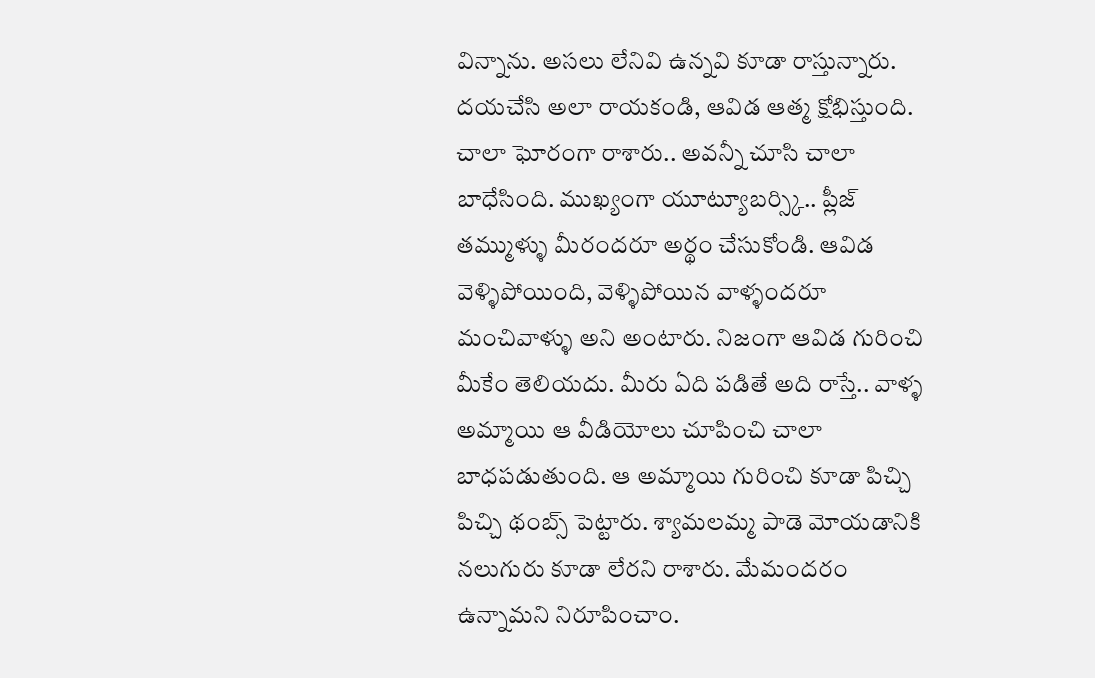విన్నాను. అసలు లేనివి ఉన్నవి కూడా రాస్తున్నారు. దయచేసి అలా రాయకండి, ఆవిడ ఆత్మ క్షోభిస్తుంది. చాలా ఘోరంగా రాశారు.. అవన్నీ చూసి చాలా బాధేసింది. ముఖ్యంగా యూట్యూబర్స్కి.. ప్లీజ్ తమ్ముళ్ళు మీరందరూ అర్థం చేసుకోండి. ఆవిడ వెళ్ళిపోయింది, వెళ్ళిపోయిన వాళ్ళందరూ మంచివాళ్ళు అని అంటారు. నిజంగా ఆవిడ గురించి మీకేం తెలియదు. మీరు ఏది పడితే అది రాస్తే.. వాళ్ళ అమ్మాయి ఆ వీడియోలు చూపించి చాలా బాధపడుతుంది. ఆ అమ్మాయి గురించి కూడా పిచ్చి పిచ్చి థంబ్స్ పెట్టారు. శ్యామలమ్మ పాడె మోయడానికి నలుగురు కూడా లేరని రాశారు. మేమందరం ఉన్నామని నిరూపించాం.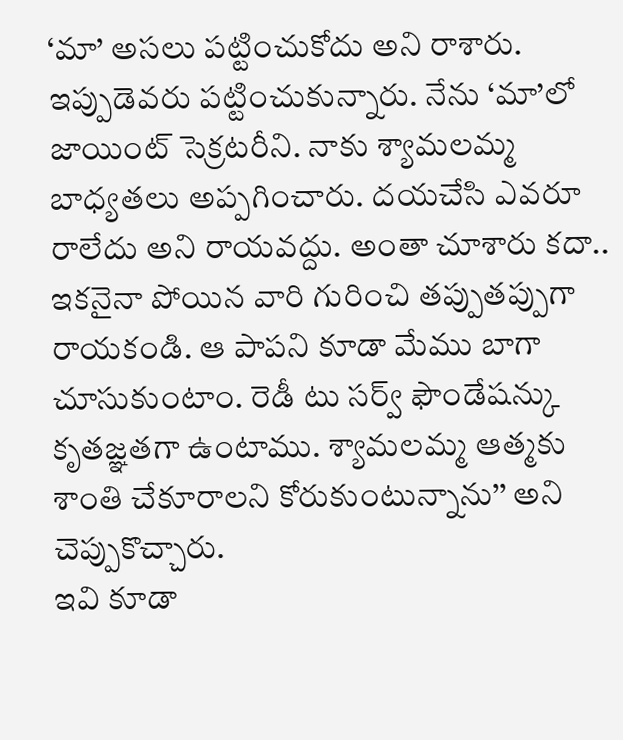‘మా’ అసలు పట్టించుకోదు అని రాశారు. ఇప్పుడెవరు పట్టించుకున్నారు. నేను ‘మా’లో జాయింట్ సెక్రటరీని. నాకు శ్యామలమ్మ బాధ్యతలు అప్పగించారు. దయచేసి ఎవరూ రాలేదు అని రాయవద్దు. అంతా చూశారు కదా.. ఇకనైనా పోయిన వారి గురించి తప్పుతప్పుగా రాయకండి. ఆ పాపని కూడా మేము బాగా చూసుకుంటాం. రెడీ టు సర్వ్ ఫౌండేషన్కు కృతజ్ఞతగా ఉంటాము. శ్యామలమ్మ ఆత్మకు శాంతి చేకూరాలని కోరుకుంటున్నాను’’ అని చెప్పుకొచ్చారు.
ఇవి కూడా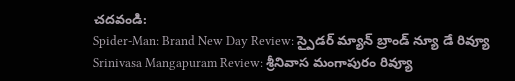చదవండి:
Spider-Man: Brand New Day Review: స్పైడర్ మ్యాన్ బ్రాండ్ న్యూ డే రివ్యూ
Srinivasa Mangapuram Review: శ్రీనివాస మంగాపురం రివ్యూ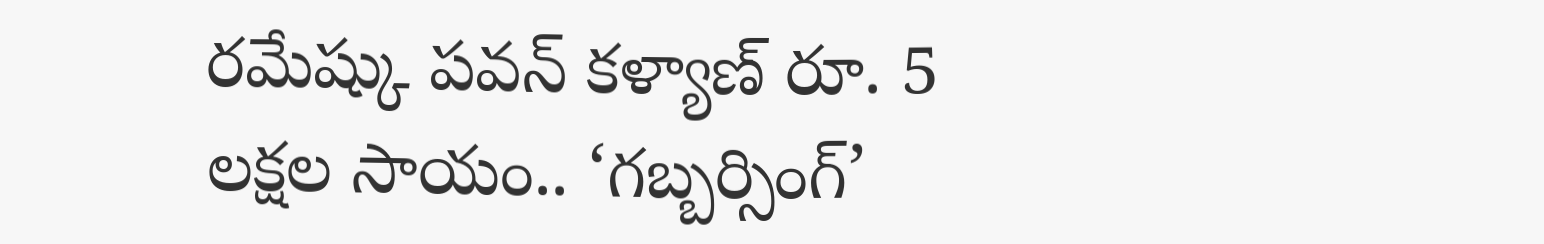రమేష్కు పవన్ కళ్యాణ్ రూ. 5 లక్షల సాయం.. ‘గబ్బర్సింగ్’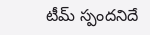టీమ్ స్పందనిదే